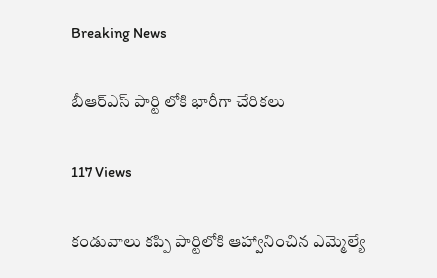Breaking News

బీఆర్ఎస్ పార్టి లోకి భారీగా చేరికలు

117 Views

కండువాలు కప్పి పార్టిలోకి ఆహ్వానించిన ఎమ్మెల్యే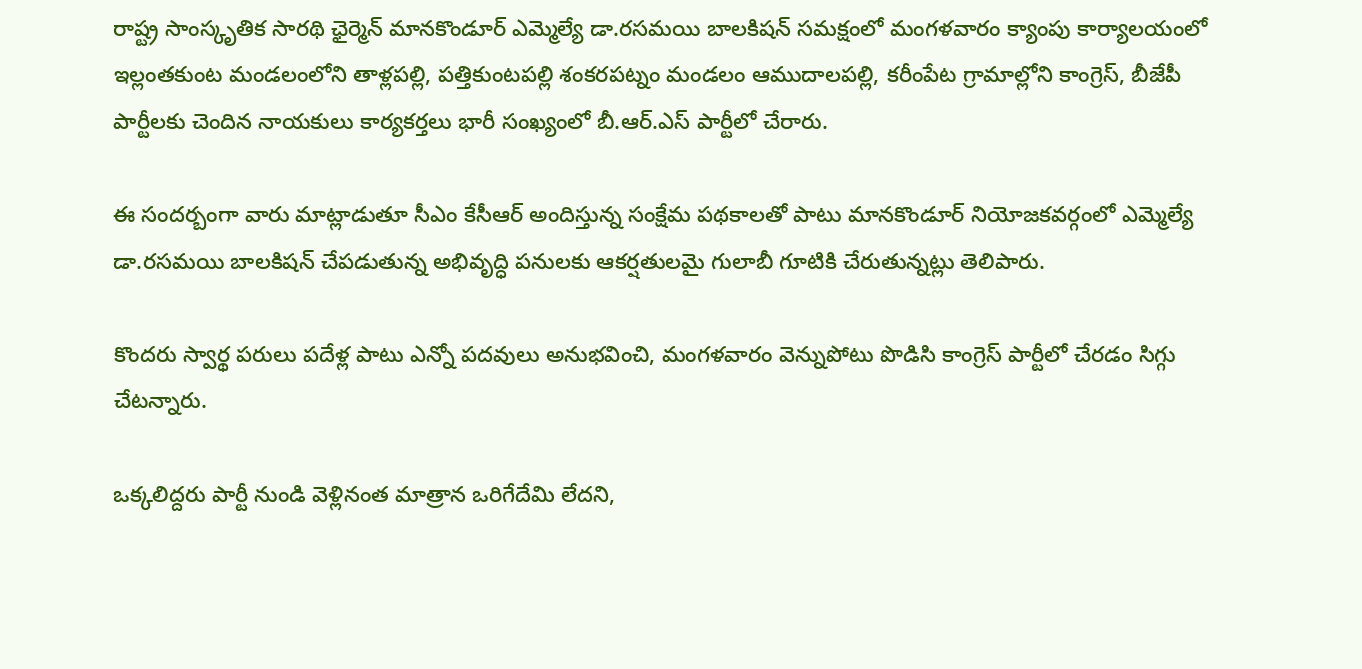రాష్ట్ర సాంస్కృతిక సారథి ఛైర్మెన్ మానకొండూర్ ఎమ్మెల్యే డా.రసమయి బాలకిషన్ సమక్షంలో మంగళవారం క్యాంపు కార్యాలయంలో ఇల్లంతకుంట మండలంలోని తాళ్లపల్లి, పత్తికుంటపల్లి శంకరపట్నం మండలం ఆముదాలపల్లి, కరీంపేట గ్రామాల్లోని కాంగ్రెస్, బీజేపీ పార్టీలకు చెందిన నాయకులు కార్యకర్తలు భారీ సంఖ్యంలో బీ.ఆర్.ఎస్ పార్టీలో చేరారు.

ఈ సందర్బంగా వారు మాట్లాడుతూ సీఎం కేసీఆర్ అందిస్తున్న సంక్షేమ పథకాలతో పాటు మానకొండూర్ నియోజకవర్గంలో ఎమ్మెల్యే
డా.రసమయి బాలకిషన్ చేపడుతున్న అభివృద్ధి పనులకు ఆకర్షతులమై గులాబీ గూటికి చేరుతున్నట్లు తెలిపారు.

కొందరు స్వార్థ పరులు పదేళ్ల పాటు ఎన్నో పదవులు అనుభవించి, మంగళవారం వెన్నుపోటు పొడిసి కాంగ్రెస్ పార్టీలో చేరడం సిగ్గు చేటన్నారు.

ఒక్కలిద్దరు పార్టీ నుండి వెళ్లినంత మాత్రాన ఒరిగేదేమి లేదని,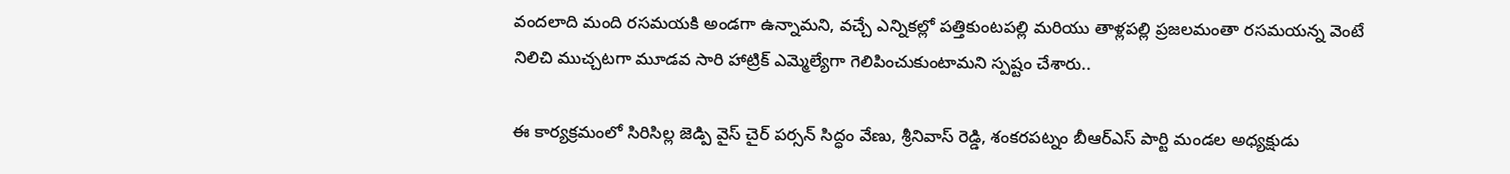వందలాది మంది రసమయకి అండగా ఉన్నామని, వచ్చే ఎన్నికల్లో పత్తికుంటపల్లి మరియు తాళ్లపల్లి ప్రజలమంతా రసమయన్న వెంటే నిలిచి ముచ్చటగా మూడవ సారి హాట్రిక్ ఎమ్మెల్యేగా గెలిపించుకుంటామని స్పష్టం చేశారు..

ఈ కార్యక్రమంలో సిరిసిల్ల జెడ్పి వైస్ చైర్ పర్సన్ సిద్ధం వేణు, శ్రీనివాస్ రెడ్డి, శంకరపట్నం బీఆర్ఎస్ పార్టి మండల అధ్యక్షుడు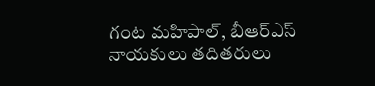గంట మహిపాల్, బీఆర్ఎస్ నాయకులు తదితరులు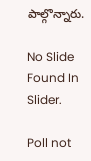పాల్గొన్నారు.

No Slide Found In Slider.

Poll not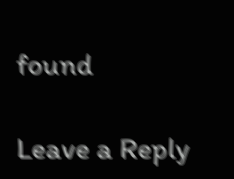found

Leave a Reply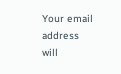Your email address will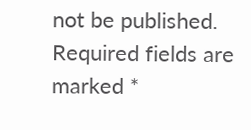not be published. Required fields are marked *